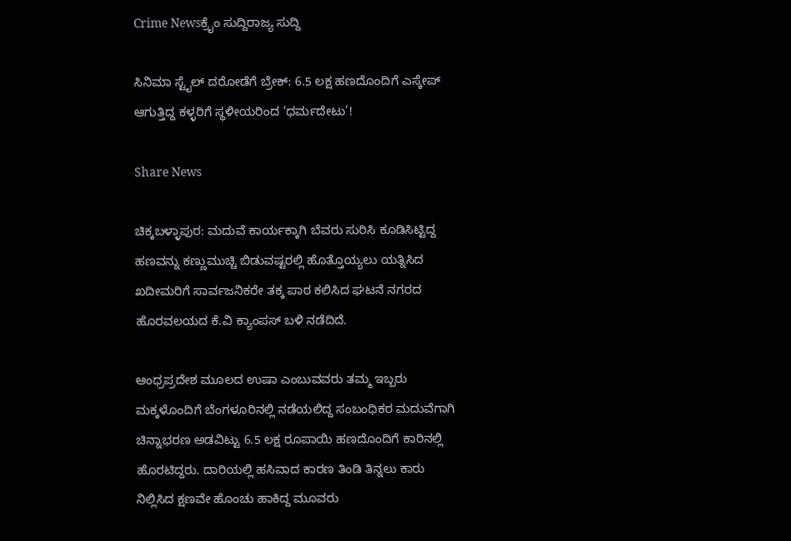Crime Newsಕ್ರೈಂ ಸುದ್ದಿರಾಜ್ಯ ಸುದ್ದಿ

ಸಿನಿಮಾ ಸ್ಟೈಲ್ ದರೋಡೆಗೆ ಬ್ರೇಕ್: 6.5 ಲಕ್ಷ ಹಣದೊಂದಿಗೆ ಎಸ್ಕೇಪ್ ಆಗುತ್ತಿದ್ದ ಕಳ್ಳರಿಗೆ ಸ್ಥಳೀಯರಿಂದ ‘ಧರ್ಮದೇಟು’!

Share News

ಚಿಕ್ಕಬಳ್ಳಾಪುರ: ಮದುವೆ ಕಾರ್ಯಕ್ಕಾಗಿ ಬೆವರು ಸುರಿಸಿ ಕೂಡಿಸಿಟ್ಟಿದ್ದ ಹಣವನ್ನು ಕಣ್ಣುಮುಚ್ಚಿ ಬಿಡುವಷ್ಟರಲ್ಲಿ ಹೊತ್ತೊಯ್ಯಲು ಯತ್ನಿಸಿದ ಖದೀಮರಿಗೆ ಸಾರ್ವಜನಿಕರೇ ತಕ್ಕ ಪಾಠ ಕಲಿಸಿದ ಘಟನೆ ನಗರದ ಹೊರವಲಯದ ಕೆ.ವಿ ಕ್ಯಾಂಪಸ್ ಬಳಿ ನಡೆದಿದೆ.

ಆಂಧ್ರಪ್ರದೇಶ ಮೂಲದ ಉಷಾ ಎಂಬುವವರು ತಮ್ಮ ಇಬ್ಬರು ಮಕ್ಕಳೊಂದಿಗೆ ಬೆಂಗಳೂರಿನಲ್ಲಿ ನಡೆಯಲಿದ್ದ ಸಂಬಂಧಿಕರ ಮದುವೆಗಾಗಿ ಚಿನ್ನಾಭರಣ ಅಡವಿಟ್ಟು 6.5 ಲಕ್ಷ ರೂಪಾಯಿ ಹಣದೊಂದಿಗೆ ಕಾರಿನಲ್ಲಿ ಹೊರಟಿದ್ದರು. ದಾರಿಯಲ್ಲಿ ಹಸಿವಾದ ಕಾರಣ ತಿಂಡಿ ತಿನ್ನಲು ಕಾರು ನಿಲ್ಲಿಸಿದ ಕ್ಷಣವೇ ಹೊಂಚು ಹಾಕಿದ್ದ ಮೂವರು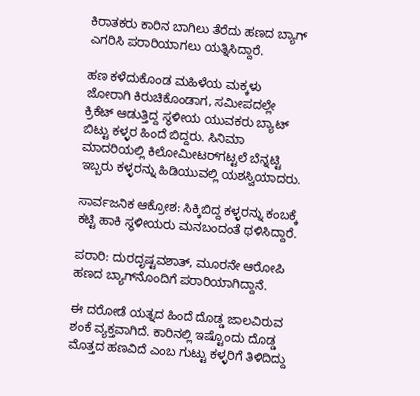ಕಿರಾತಕರು ಕಾರಿನ ಬಾಗಿಲು ತೆರೆದು ಹಣದ ಬ್ಯಾಗ್ ಎಗರಿಸಿ ಪರಾರಿಯಾಗಲು ಯತ್ನಿಸಿದ್ದಾರೆ.

ಹಣ ಕಳೆದುಕೊಂಡ ಮಹಿಳೆಯ ಮಕ್ಕಳು ಜೋರಾಗಿ ಕಿರುಚಿಕೊಂಡಾಗ, ಸಮೀಪದಲ್ಲೇ ಕ್ರಿಕೆಟ್ ಆಡುತ್ತಿದ್ದ ಸ್ಥಳೀಯ ಯುವಕರು ಬ್ಯಾಟ್ ಬಿಟ್ಟು ಕಳ್ಳರ ಹಿಂದೆ ಬಿದ್ದರು. ಸಿನಿಮಾ ಮಾದರಿಯಲ್ಲಿ ಕಿಲೋಮೀಟರ್‌ಗಟ್ಟಲೆ ಬೆನ್ನಟ್ಟಿ ಇಬ್ಬರು ಕಳ್ಳರನ್ನು ಹಿಡಿಯುವಲ್ಲಿ ಯಶಸ್ವಿಯಾದರು.

ಸಾರ್ವಜನಿಕ ಆಕ್ರೋಶ: ಸಿಕ್ಕಿಬಿದ್ದ ಕಳ್ಳರನ್ನು ಕಂಬಕ್ಕೆ ಕಟ್ಟಿ ಹಾಕಿ ಸ್ಥಳೀಯರು ಮನಬಂದಂತೆ ಥಳಿಸಿದ್ದಾರೆ.

ಪರಾರಿ: ದುರದೃಷ್ಟವಶಾತ್, ಮೂರನೇ ಆರೋಪಿ ಹಣದ ಬ್ಯಾಗ್‌ನೊಂದಿಗೆ ಪರಾರಿಯಾಗಿದ್ದಾನೆ.

ಈ ದರೋಡೆ ಯತ್ನದ ಹಿಂದೆ ದೊಡ್ಡ ಜಾಲವಿರುವ ಶಂಕೆ ವ್ಯಕ್ತವಾಗಿದೆ. ಕಾರಿನಲ್ಲಿ ಇಷ್ಟೊಂದು ದೊಡ್ಡ ಮೊತ್ತದ ಹಣವಿದೆ ಎಂಬ ಗುಟ್ಟು ಕಳ್ಳರಿಗೆ ತಿಳಿದಿದ್ದು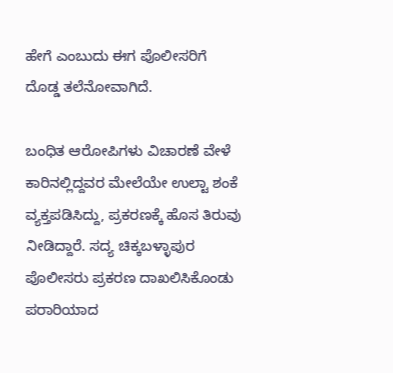ಹೇಗೆ ಎಂಬುದು ಈಗ ಪೊಲೀಸರಿಗೆ ದೊಡ್ಡ ತಲೆನೋವಾಗಿದೆ.

ಬಂಧಿತ ಆರೋಪಿಗಳು ವಿಚಾರಣೆ ವೇಳೆ ಕಾರಿನಲ್ಲಿದ್ದವರ ಮೇಲೆಯೇ ಉಲ್ಟಾ ಶಂಕೆ ವ್ಯಕ್ತಪಡಿಸಿದ್ದು, ಪ್ರಕರಣಕ್ಕೆ ಹೊಸ ತಿರುವು ನೀಡಿದ್ದಾರೆ. ಸದ್ಯ ಚಿಕ್ಕಬಳ್ಳಾಪುರ ಪೊಲೀಸರು ಪ್ರಕರಣ ದಾಖಲಿಸಿಕೊಂಡು ಪರಾರಿಯಾದ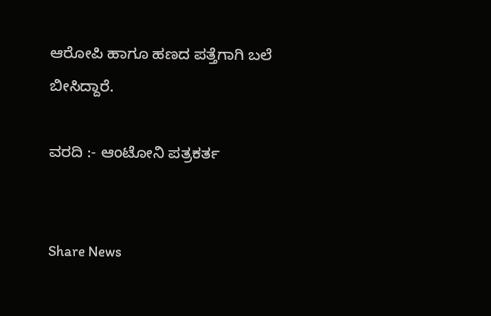ಆರೋಪಿ ಹಾಗೂ ಹಣದ ಪತ್ತೆಗಾಗಿ ಬಲೆ ಬೀಸಿದ್ದಾರೆ.

ವರದಿ :- ಆಂಟೋನಿ ಪತ್ರಕರ್ತ


Share News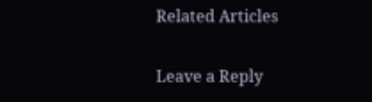Related Articles

Leave a Reply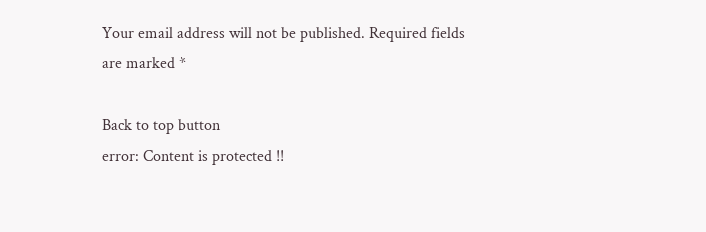Your email address will not be published. Required fields are marked *

Back to top button
error: Content is protected !!